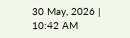30 May, 2026 | 10:42 AM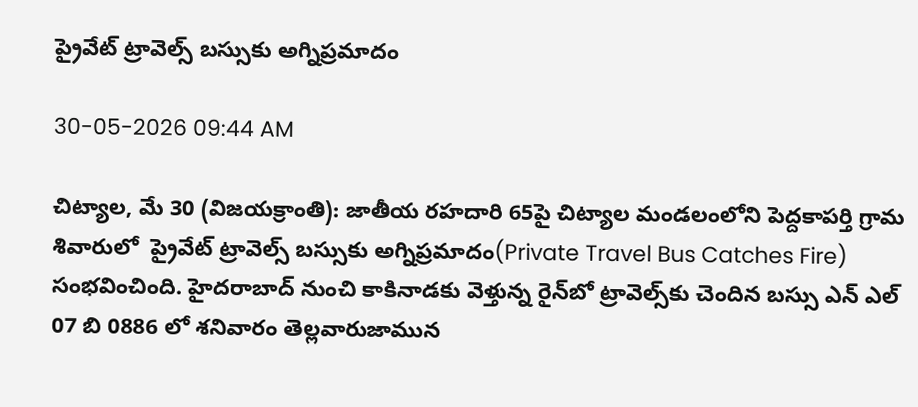ప్రైవేట్ ట్రావెల్స్ బస్సుకు అగ్నిప్రమాదం

30-05-2026 09:44 AM

చిట్యాల, మే 30 (విజయక్రాంతి): జాతీయ రహదారి 65పై చిట్యాల మండలంలోని పెద్దకాపర్తి గ్రామ శివారులో  ప్రైవేట్ ట్రావెల్స్ బస్సుకు అగ్నిప్రమాదం(Private Travel Bus Catches Fire) సంభవించింది. హైదరాబాద్ నుంచి కాకినాడకు వెళ్తున్న రైన్‌బో ట్రావెల్స్‌కు చెందిన బస్సు ఎన్ ఎల్ 07 బి 0886 లో శనివారం తెల్లవారుజామున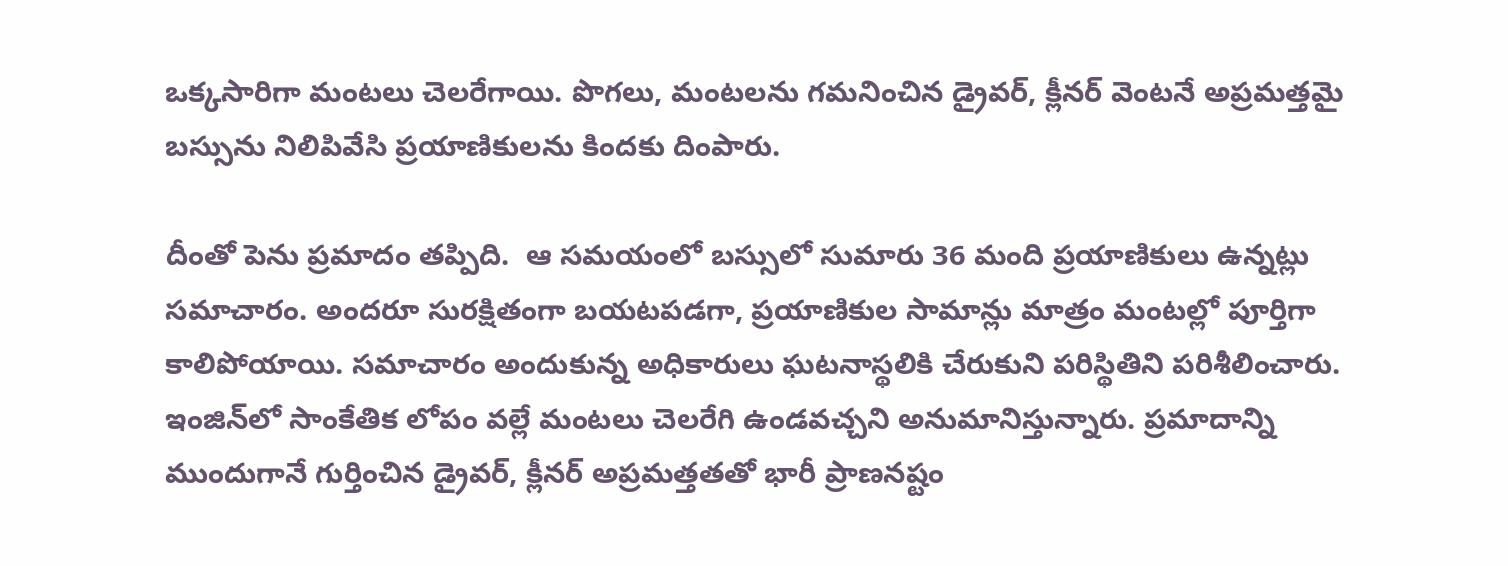ఒక్కసారిగా మంటలు చెలరేగాయి. పొగలు, మంటలను గమనించిన డ్రైవర్, క్లీనర్ వెంటనే అప్రమత్తమై బస్సును నిలిపివేసి ప్రయాణికులను కిందకు దింపారు.

దీంతో పెను ప్రమాదం తప్పిది.  ఆ సమయంలో బస్సులో సుమారు 36 మంది ప్రయాణికులు ఉన్నట్లు సమాచారం. అందరూ సురక్షితంగా బయటపడగా, ప్రయాణికుల సామాన్లు మాత్రం మంటల్లో పూర్తిగా కాలిపోయాయి. సమాచారం అందుకున్న అధికారులు ఘటనాస్థలికి చేరుకుని పరిస్థితిని పరిశీలించారు. ఇంజిన్‌లో సాంకేతిక లోపం వల్లే మంటలు చెలరేగి ఉండవచ్చని అనుమానిస్తున్నారు. ప్రమాదాన్ని ముందుగానే గుర్తించిన డ్రైవర్, క్లీనర్ అప్రమత్తతతో భారీ ప్రాణనష్టం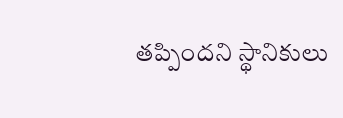తప్పిందని స్థానికులు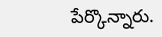పేర్కొన్నారు.